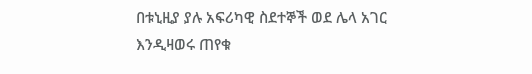በቱኒዚያ ያሉ አፍሪካዊ ስደተኞች ወደ ሌላ አገር እንዲዛወሩ ጠየቁ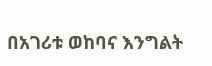በአገሪቱ ወከባና እንግልት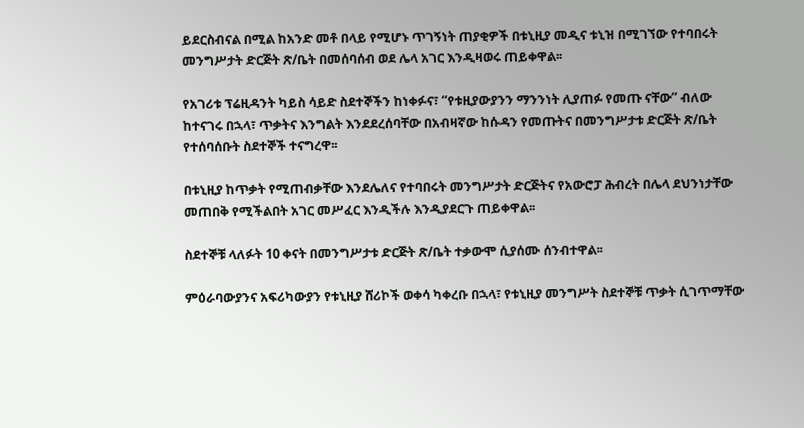ይደርስብናል በሚል ከአንድ መቶ በላይ የሚሆኑ ጥገኝነት ጠያቂዎች በቱኒዚያ መዲና ቱኒዝ በሚገኘው የተባበሩት መንግሥታት ድርጅት ጽ/ቤት በመሰባሰብ ወደ ሌላ አገር እንዲዛወሩ ጠይቀዋል፡፡

የአገሪቱ ፕሬዚዳንት ካይስ ሳይድ ስደተኞችን ከነቀፉና፣ “የቱዚያውያንን ማንንነት ሊያጠፉ የመጡ ናቸው” ብለው ከተናገሩ በኋላ፣ ጥቃትና እንግልት እንደደረሰባቸው በአብዛኛው ከሱዳን የመጡትና በመንግሥታቱ ድርጅት ጽ/ቤት የተሰባሰቡት ስደተኞች ተናግረዋ፡፡

በቱኒዚያ ከጥቃት የሚጠብቃቸው እንደሌለና የተባበሩት መንግሥታት ድርጅትና የአውሮፓ ሕብረት በሌላ ደህንነታቸው መጠበቅ የሚችልበት አገር መሥፈር እንዲችሉ እንዲያደርጉ ጠይቀዋል፡፡

ስደተኞቹ ላለፉት 10 ቀናት በመንግሥታቱ ድርጅት ጽ/ቤት ተቃውሞ ሲያሰሙ ሰንብተዋል፡፡

ምዕራባውያንና አፍሪካውያን የቱኒዚያ ሸሪኮች ወቀሳ ካቀረቡ በኋላ፣ የቱኒዚያ መንግሥት ስደተኞቹ ጥቃት ሲገጥማቸው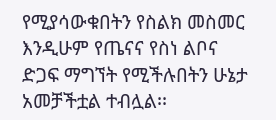የሚያሳውቁበትን የስልክ መስመር እንዲሁም የጤናና የስነ ልቦና ድጋፍ ማግኘት የሚችሉበትን ሁኔታ አመቻችቷል ተብሏል፡፡